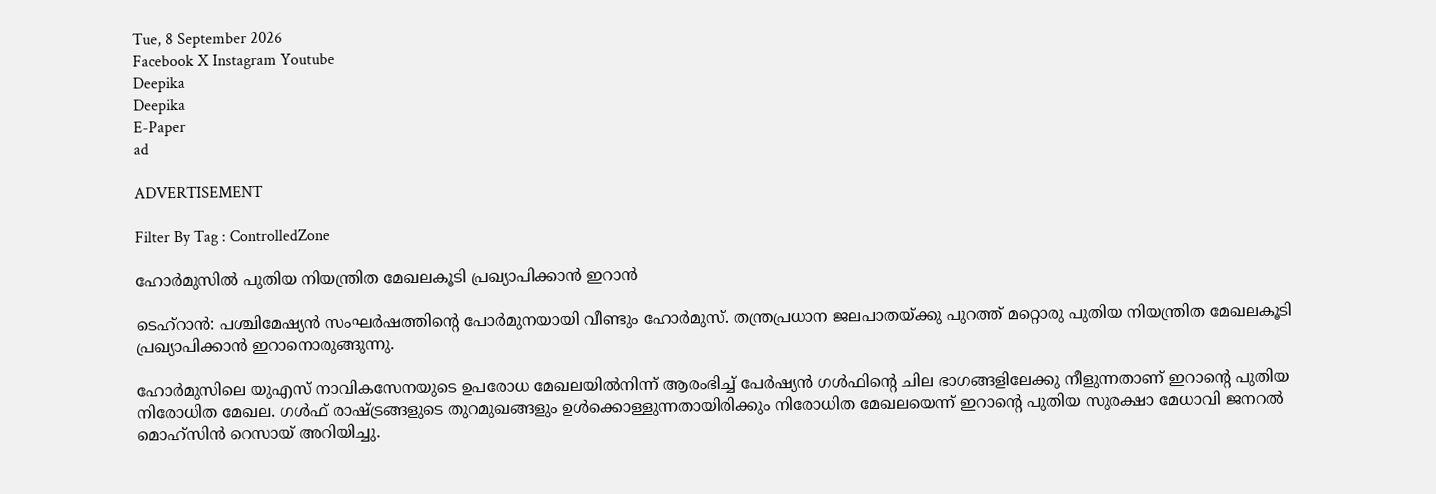Tue, 8 September 2026
Facebook X Instagram Youtube
Deepika
Deepika
E-Paper
ad

ADVERTISEMENT

Filter By Tag : ControlledZone

ഹോർമുസിൽ പുതിയ നിയന്ത്രിത മേഖലകൂടി പ്രഖ്യാപിക്കാൻ ഇറാൻ

ടെഹ്റാൻ: പശ്ചിമേഷ്യൻ സംഘർഷത്തിന്‍റെ പോർമുനയായി വീണ്ടും ഹോർമുസ്. തന്ത്രപ്രധാന ജലപാതയ്ക്കു പുറത്ത് മറ്റൊരു പുതിയ നിയന്ത്രിത മേഖലകൂടി പ്രഖ്യാപിക്കാൻ ഇറാനൊരുങ്ങുന്നു.

ഹോർമുസിലെ യുഎസ് നാവികസേനയുടെ ഉപരോധ മേഖലയിൽനിന്ന് ആരംഭിച്ച് പേർഷ്യൻ ഗൾഫിന്‍റെ ചില ഭാഗങ്ങളിലേക്കു നീളുന്നതാണ് ഇറാന്‍റെ പുതിയ നിരോധിത മേഖല. ഗൾഫ് രാഷ്‌ട്രങ്ങളുടെ തുറമുഖങ്ങളും ഉൾക്കൊള്ളുന്നതായിരിക്കും നിരോധിത മേഖലയെന്ന് ഇറാന്‍റെ പുതിയ സുരക്ഷാ മേധാവി ജനറൽ മൊഹ്സിൻ റെസായ് അറിയിച്ചു.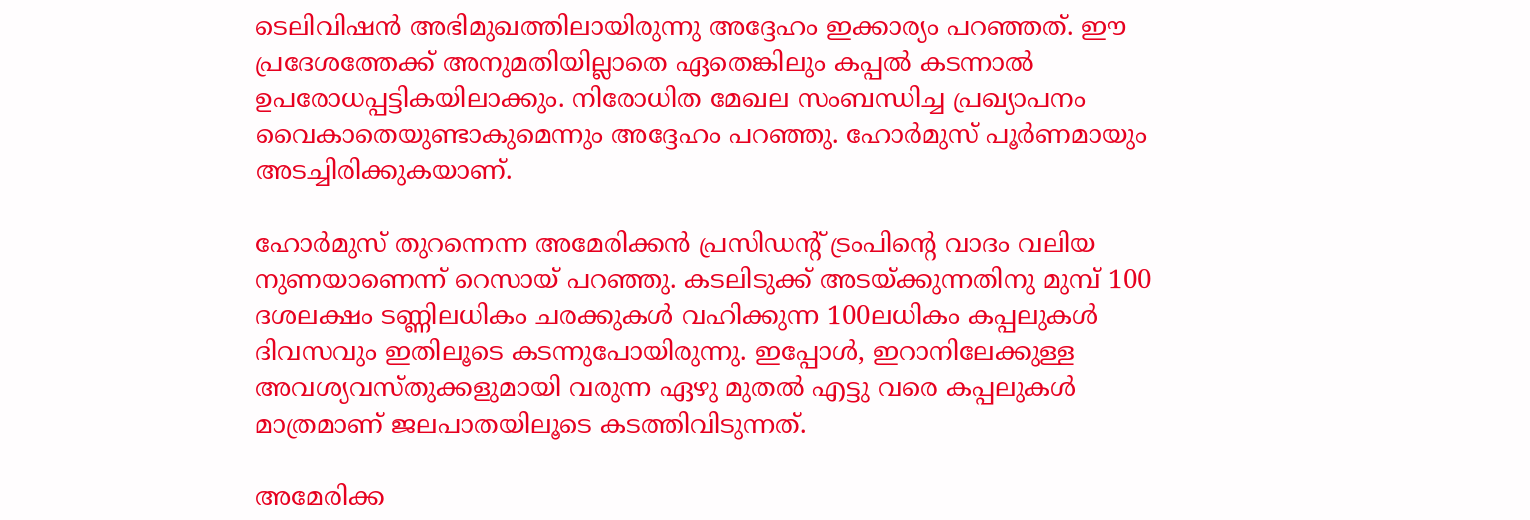ടെലിവിഷൻ അഭിമുഖത്തിലായിരുന്നു അദ്ദേഹം ഇക്കാര്യം പറഞ്ഞത്. ഈ പ്രദേശത്തേക്ക് അനുമതിയില്ലാതെ ഏതെങ്കിലും കപ്പൽ കടന്നാൽ ഉപരോധപ്പട്ടികയിലാക്കും. നിരോധിത മേഖല സംബന്ധിച്ച പ്രഖ്യാപനം വൈകാതെയുണ്ടാകുമെന്നും അദ്ദേഹം പറഞ്ഞു. ഹോർമുസ് പൂർണമായും അടച്ചിരിക്കുകയാണ്.

ഹോർമുസ് തുറന്നെന്ന അമേരിക്കൻ പ്രസിഡന്‍റ് ട്രംപിന്‍റെ വാദം വലിയ നുണയാണെന്ന് റെസായ് പറഞ്ഞു. കടലിടുക്ക് അടയ്ക്കുന്നതിനു മുമ്പ് 100 ദശലക്ഷം ടണ്ണിലധികം ചരക്കുകൾ വഹിക്കുന്ന 100ലധികം കപ്പലുകൾ ദിവസവും ഇതിലൂടെ കടന്നുപോയിരുന്നു. ഇപ്പോൾ, ഇറാനിലേക്കുള്ള അവശ്യവസ്തുക്കളുമായി വരുന്ന ഏഴു മുതൽ എട്ടു വരെ കപ്പലുകൾ മാത്രമാണ് ജലപാതയിലൂടെ കടത്തിവിടുന്നത്.

അമേരിക്ക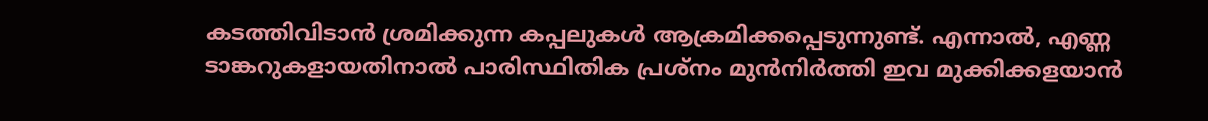കടത്തിവിടാൻ ശ്രമിക്കുന്ന കപ്പലുകൾ ആക്രമിക്കപ്പെടുന്നുണ്ട്. എന്നാൽ, എണ്ണ ടാങ്കറുകളായതിനാൽ പാരിസ്ഥിതിക പ്രശ്നം മുൻനിർത്തി ഇവ മുക്കിക്കളയാൻ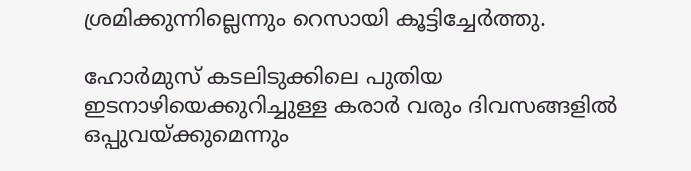ശ്രമിക്കുന്നില്ലെന്നും റെസായി കൂട്ടിച്ചേർത്തു.

ഹോർമുസ് കടലിടുക്കിലെ പുതിയ ഇടനാഴിയെക്കുറിച്ചുള്ള കരാർ വരും ദിവസങ്ങളിൽ ഒപ്പുവയ്ക്കുമെന്നും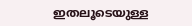ഇതലൂടെയുള്ള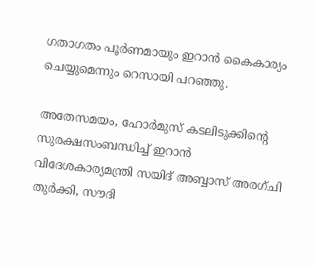ഗതാഗതം പൂർണമായും ഇറാൻ കൈകാര്യം ചെയ്യുമെന്നും റെസായി പറഞ്ഞു.

അതേസമയം, ഹോർമുസ് ക‌ടലിടുക്കിന്‍റെ സുരക്ഷസംബന്ധിച്ച് ഇറാൻ വിദേശകാര്യമന്ത്രി സയിദ് അബ്ബാസ് അരഗ്ചി തുർക്കി, സൗദി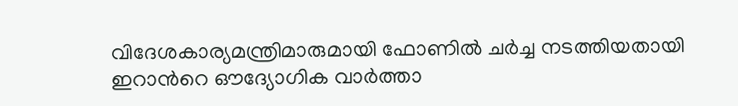വിദേശകാര്യമന്ത്രിമാരുമായി ഫോണിൽ ചർച്ച നടത്തിയതായി ഇറാന്‍റെ ഔദ്യോഗിക വാർത്താ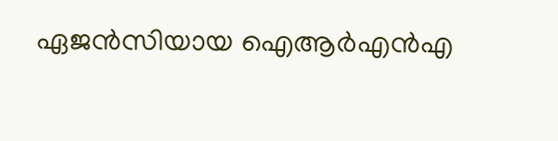ഏജൻസിയായ ഐആർഎൻഎ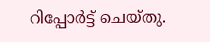റിപ്പോർട്ട് ചെയ്തു.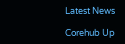Latest News

Corehub Up